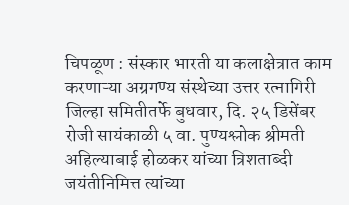चिपळूण : संस्कार भारती या कलाक्षेत्रात काम करणाऱ्या अग्रगण्य संस्थेच्या उत्तर रत्नागिरी जिल्हा समितीतर्फे बुधवार, दि. २५ डिसेंबर रोजी सायंकाळी ५ वा. पुण्यश्लोक श्रीमती अहिल्याबाई होळकर यांच्या त्रिशताब्दी जयंतीनिमित्त त्यांच्या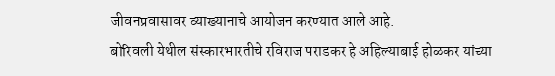जीवनप्रवासावर व्याख्यानाचे आयोजन करण्यात आले आहे.
बोरिवली येथील संस्कारभारतीचे रविराज पराडकर हे अहिल्याबाई होळकर यांच्या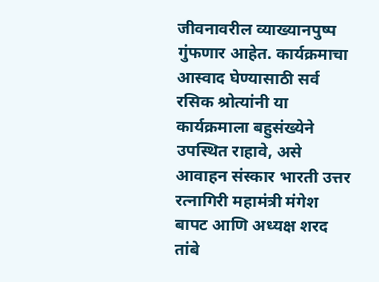जीवनावरील व्याख्यानपुष्प गुंफणार आहेत. कार्यक्रमाचा आस्वाद घेण्यासाठी सर्व रसिक श्रोत्यांनी या कार्यक्रमाला बहुसंख्येने उपस्थित राहावे, असे आवाहन संस्कार भारती उत्तर रत्नागिरी महामंत्री मंगेश बापट आणि अध्यक्ष शरद तांबे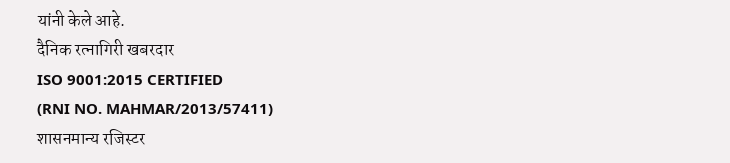यांनी केले आहे.
दैनिक रत्नागिरी खबरदार
ISO 9001:2015 CERTIFIED
(RNI NO. MAHMAR/2013/57411)
शासनमान्य रजिस्टर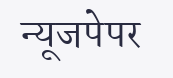न्यूजपेपर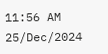11:56 AM 25/Dec/2024